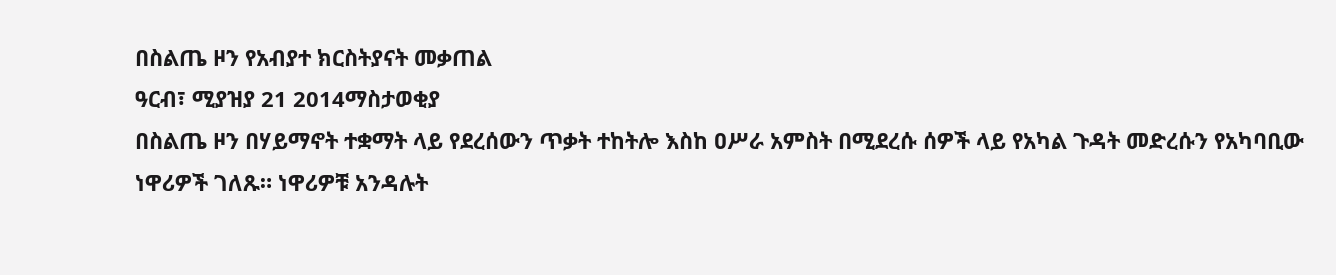በስልጤ ዞን የአብያተ ክርስትያናት መቃጠል
ዓርብ፣ ሚያዝያ 21 2014ማስታወቂያ
በስልጤ ዞን በሃይማኖት ተቋማት ላይ የደረሰውን ጥቃት ተከትሎ እስከ ዐሥራ አምስት በሚደረሱ ሰዎች ላይ የአካል ጉዳት መድረሱን የአካባቢው ነዋሪዎች ገለጹ። ነዋሪዎቹ አንዳሉት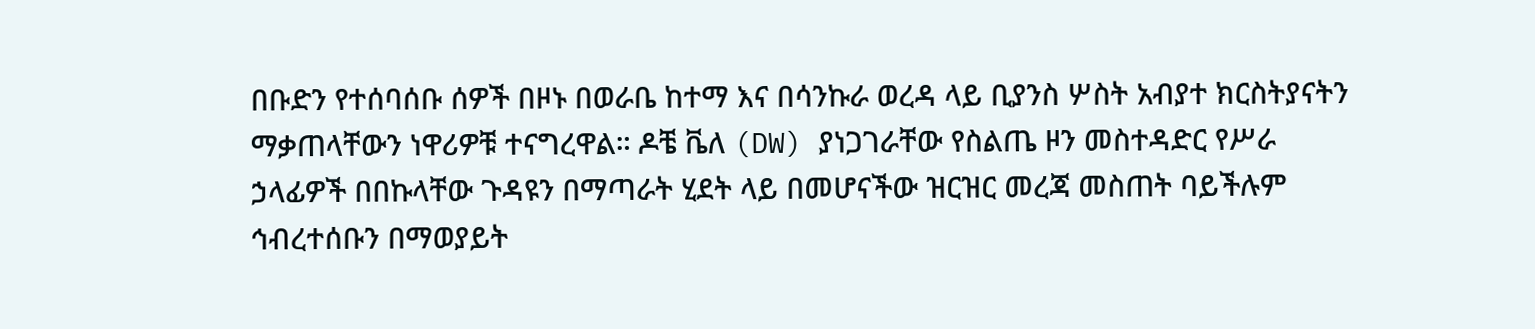በቡድን የተሰባሰቡ ሰዎች በዞኑ በወራቤ ከተማ እና በሳንኩራ ወረዳ ላይ ቢያንስ ሦስት አብያተ ክርስትያናትን ማቃጠላቸውን ነዋሪዎቹ ተናግረዋል። ዶቼ ቬለ (DW) ያነጋገራቸው የስልጤ ዞን መስተዳድር የሥራ ኃላፊዎች በበኩላቸው ጉዳዩን በማጣራት ሂደት ላይ በመሆናችው ዝርዝር መረጃ መስጠት ባይችሉም ኅብረተሰቡን በማወያይት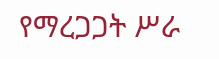የማረጋጋት ሥራ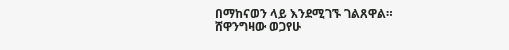በማከናወን ላይ እንደሚገኙ ገልጸዋል።
ሸዋንግዛው ወጋየሁ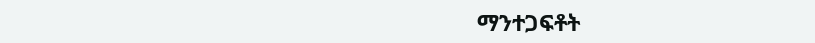ማንተጋፍቶት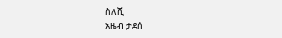ስለሺ
አዜብ ታደሰ